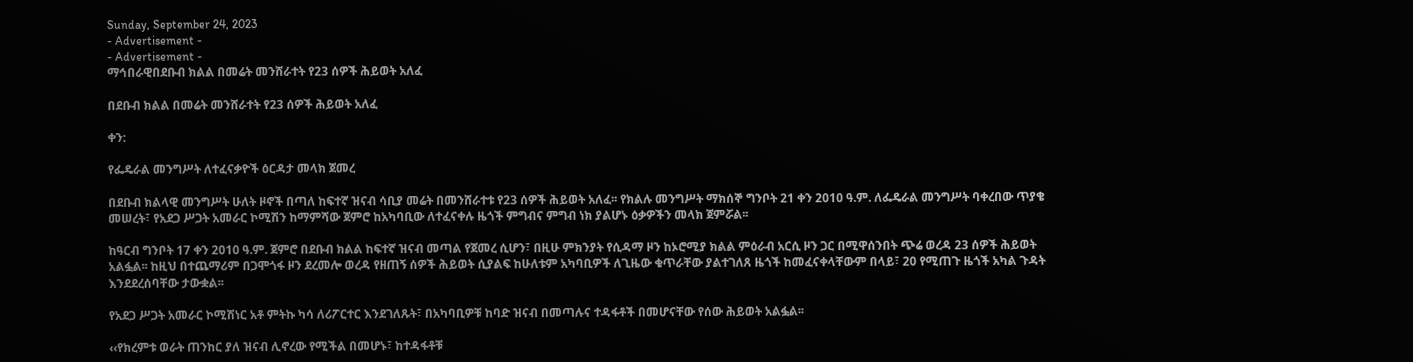Sunday, September 24, 2023
- Advertisement -
- Advertisement -
ማኅበራዊበደቡብ ክልል በመሬት መንሸራተት የ23 ሰዎች ሕይወት አለፈ

በደቡብ ክልል በመሬት መንሸራተት የ23 ሰዎች ሕይወት አለፈ

ቀን:

የፌዴራል መንግሥት ለተፈናቃዮች ዕርዳታ መላክ ጀመረ

በደቡብ ክልላዊ መንግሥት ሁለት ዞኖች በጣለ ከፍተኛ ዝናብ ሳቢያ መሬት በመንሸራተቱ የ23 ሰዎች ሕይወት አለፈ፡፡ የክልሉ መንግሥት ማክሰኞ ግንቦት 21 ቀን 2010 ዓ.ም. ለፌዴራል መንግሥት ባቀረበው ጥያቄ መሠረት፣ የአደጋ ሥጋት አመራር ኮሚሽን ከማምሻው ጀምሮ ከአካባቢው ለተፈናቀሉ ዜጎች ምግብና ምግብ ነክ ያልሆኑ ዕቃዎችን መላክ ጀምሯል፡፡

ከዓርብ ግንቦት 17 ቀን 2010 ዓ.ም. ጀምሮ በደቡብ ክልል ከፍተኛ ዝናብ መጣል የጀመረ ሲሆን፣ በዚሁ ምክንያት የሲዳማ ዞን ከኦሮሚያ ክልል ምዕራብ አርሲ ዞን ጋር በሚዋሰንበት ጭሬ ወረዳ 23 ሰዎች ሕይወት አልፏል፡፡ ከዚህ በተጨማሪም በጋሞጎፋ ዞን ደረመሎ ወረዳ የዘጠኝ ሰዎች ሕይወት ሲያልፍ ከሁለቱም አካባቢዎች ለጊዜው ቁጥራቸው ያልተገለጸ ዜጎች ከመፈናቀላቸውም በላይ፣ 20 የሚጠጉ ዜጎች አካል ጉዳት እንደደረሰባቸው ታውቋል፡፡

የአደጋ ሥጋት አመራር ኮሚሽነር አቶ ምትኩ ካሳ ለሪፖርተር እንደገለጹት፣ በአካባቢዎቹ ከባድ ዝናብ በመጣሉና ተዳፋቶች በመሆናቸው የሰው ሕይወት አልፏል፡፡

‹‹የክረምቱ ወራት ጠንከር ያለ ዝናብ ሊኖረው የሚችል በመሆኑ፣ ከተዳፋቶቹ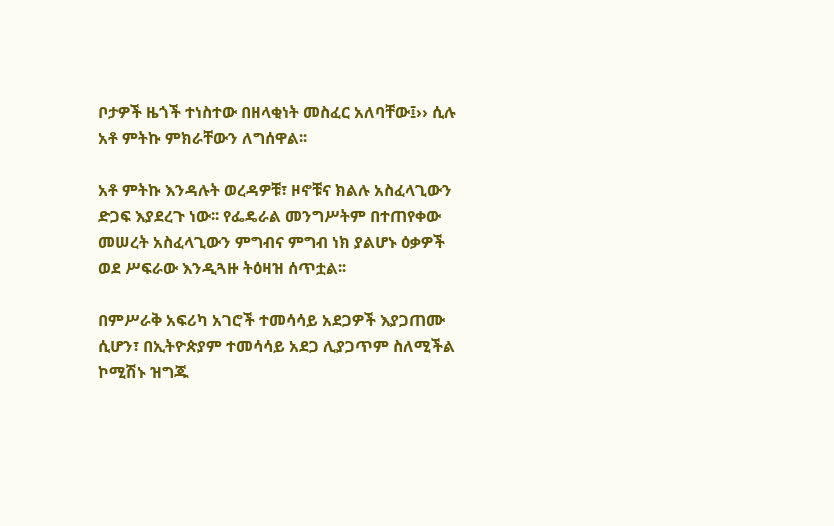ቦታዎች ዜጎች ተነስተው በዘላቂነት መስፈር አለባቸው፤›› ሲሉ አቶ ምትኩ ምክራቸውን ለግሰዋል፡፡

አቶ ምትኩ እንዳሉት ወረዳዎቹ፣ ዞኖቹና ክልሉ አስፈላጊውን ድጋፍ እያደረጉ ነው፡፡ የፌዴራል መንግሥትም በተጠየቀው መሠረት አስፈላጊውን ምግብና ምግብ ነክ ያልሆኑ ዕቃዎች ወደ ሥፍራው እንዲጓዙ ትዕዛዝ ሰጥቷል፡፡

በምሥራቅ አፍሪካ አገሮች ተመሳሳይ አደጋዎች እያጋጠሙ ሲሆን፣ በኢትዮጵያም ተመሳሳይ አደጋ ሊያጋጥም ስለሚችል ኮሚሽኑ ዝግጁ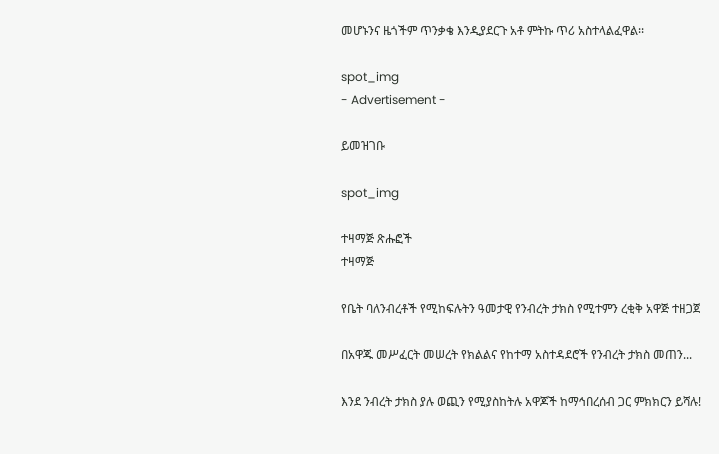መሆኑንና ዜጎችም ጥንቃቄ እንዲያደርጉ አቶ ምትኩ ጥሪ አስተላልፈዋል፡፡

spot_img
- Advertisement -

ይመዝገቡ

spot_img

ተዛማጅ ጽሑፎች
ተዛማጅ

የቤት ባለንብረቶች የሚከፍሉትን ዓመታዊ የንብረት ታክስ የሚተምን ረቂቅ አዋጅ ተዘጋጀ

በአዋጁ መሥፈርት መሠረት የክልልና የከተማ አስተዳደሮች የንብረት ታክስ መጠን...

እንደ ንብረት ታክስ ያሉ ወጪን የሚያስከትሉ አዋጆች ከማኅበረሰብ ጋር ምክክርን ይሻሉ!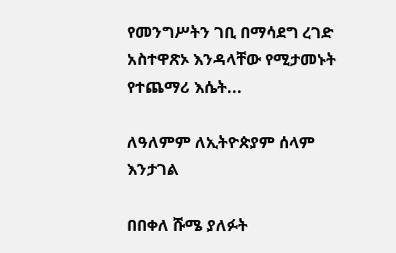የመንግሥትን ገቢ በማሳደግ ረገድ አስተዋጽኦ እንዳላቸው የሚታመኑት የተጨማሪ እሴት...

ለዓለምም ለኢትዮጵያም ሰላም እንታገል

በበቀለ ሹሜ ያለፉት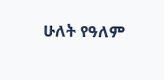ሁለት የዓለም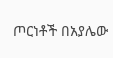ጦርነቶች በአያሌው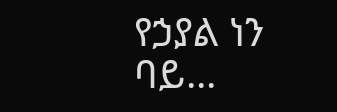የኃያል ነን ባይ...